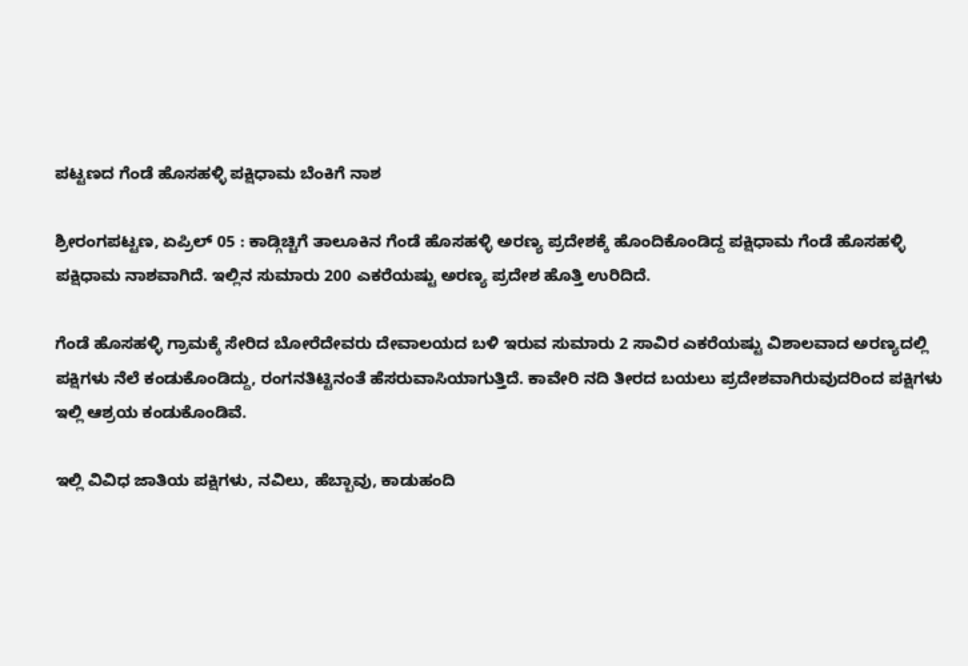ಪಟ್ಟಣದ ಗೆಂಡೆ ಹೊಸಹಳ್ಳಿ ಪಕ್ಷಿಧಾಮ ಬೆಂಕಿಗೆ ನಾಶ

ಶ್ರೀರಂಗಪಟ್ಟಣ, ಏಪ್ರಿಲ್ 05 : ಕಾಡ್ಗಿಚ್ಚಿಗೆ ತಾಲೂಕಿನ ಗೆಂಡೆ ಹೊಸಹಳ್ಳಿ ಅರಣ್ಯ ಪ್ರದೇಶಕ್ಕೆ ಹೊಂದಿಕೊಂಡಿದ್ದ ಪಕ್ಷಿಧಾಮ ಗೆಂಡೆ ಹೊಸಹಳ್ಳಿ ಪಕ್ಷಿಧಾಮ ನಾಶವಾಗಿದೆ. ಇಲ್ಲಿನ ಸುಮಾರು 200 ಎಕರೆಯಷ್ಟು ಅರಣ್ಯ ಪ್ರದೇಶ ಹೊತ್ತಿ ಉರಿದಿದೆ.

ಗೆಂಡೆ ಹೊಸಹಳ್ಳಿ ಗ್ರಾಮಕ್ಕೆ ಸೇರಿದ ಬೋರೆದೇವರು ದೇವಾಲಯದ ಬಳಿ ಇರುವ ಸುಮಾರು 2 ಸಾವಿರ ಎಕರೆಯಷ್ಟು ವಿಶಾಲವಾದ ಅರಣ್ಯದಲ್ಲಿ ಪಕ್ಷಿಗಳು ನೆಲೆ ಕಂಡುಕೊಂಡಿದ್ದು, ರಂಗನತಿಟ್ಟಿನಂತೆ ಹೆಸರುವಾಸಿಯಾಗುತ್ತಿದೆ. ಕಾವೇರಿ ನದಿ ತೀರದ ಬಯಲು ಪ್ರದೇಶವಾಗಿರುವುದರಿಂದ ಪಕ್ಷಿಗಳು ಇಲ್ಲಿ ಆಶ್ರಯ ಕಂಡುಕೊಂಡಿವೆ.

ಇಲ್ಲಿ ವಿವಿಧ ಜಾತಿಯ ಪಕ್ಷಿಗಳು, ನವಿಲು, ಹೆಬ್ಬಾವು, ಕಾಡುಹಂದಿ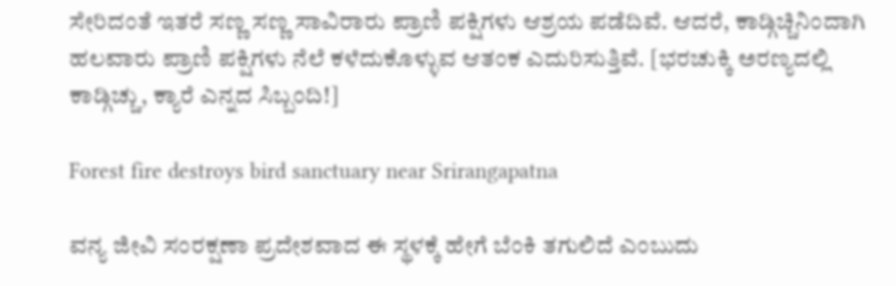ಸೇರಿದಂತೆ ಇತರೆ ಸಣ್ಣ ಸಣ್ಣ ಸಾವಿರಾರು ಪ್ರಾಣಿ ಪಕ್ಷಿಗಳು ಆಶ್ರಯ ಪಡೆದಿವೆ. ಆದರೆ, ಕಾಡ್ಗಿಚ್ಚಿನಿಂದಾಗಿ ಹಲವಾರು ಪ್ರಾಣಿ ಪಕ್ಷಿಗಳು ನೆಲೆ ಕಳೆದುಕೊಳ್ಳುವ ಆತಂಕ ಎದುರಿಸುತ್ತಿವೆ. [ಭರಚುಕ್ಕಿ ಅರಣ್ಯದಲ್ಲಿ ಕಾಡ್ಗಿಚ್ಚು, ಕ್ಯಾರೆ ಎನ್ನದ ಸಿಬ್ಬಂದಿ!]

Forest fire destroys bird sanctuary near Srirangapatna

ವನ್ಯ ಜೀವಿ ಸಂರಕ್ಷಣಾ ಪ್ರದೇಶವಾದ ಈ ಸ್ಥಳಕ್ಕೆ ಹೇಗೆ ಬೆಂಕಿ ತಗುಲಿದೆ ಎಂಬುದು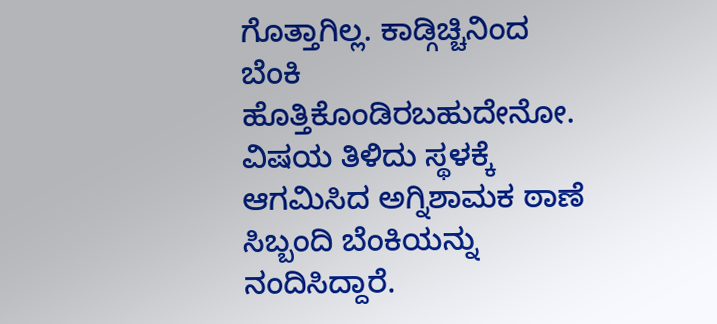ಗೊತ್ತಾಗಿಲ್ಲ. ಕಾಡ್ಗಿಚ್ಚಿನಿಂದ ಬೆಂಕಿ ಹೊತ್ತಿಕೊಂಡಿರಬಹುದೇನೋ. ವಿಷಯ ತಿಳಿದು ಸ್ಥಳಕ್ಕೆ ಆಗಮಿಸಿದ ಅಗ್ನಿಶಾಮಕ ಠಾಣೆ ಸಿಬ್ಬಂದಿ ಬೆಂಕಿಯನ್ನು ನಂದಿಸಿದ್ದಾರೆ.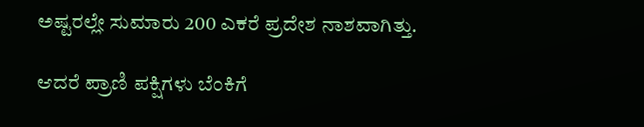ಅಷ್ಟರಲ್ಲೇ ಸುಮಾರು 200 ಎಕರೆ ಪ್ರದೇಶ ನಾಶವಾಗಿತ್ತು.

ಆದರೆ ಪ್ರಾಣಿ ಪಕ್ಷಿಗಳು ಬೆಂಕಿಗೆ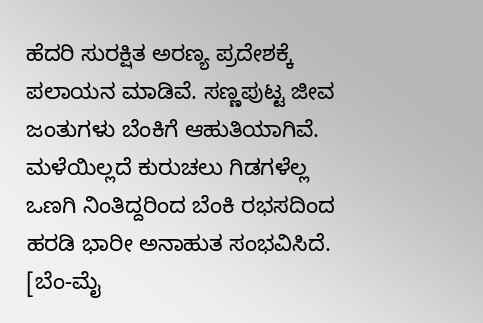ಹೆದರಿ ಸುರಕ್ಷಿತ ಅರಣ್ಯ ಪ್ರದೇಶಕ್ಕೆ ಪಲಾಯನ ಮಾಡಿವೆ. ಸಣ್ಣಪುಟ್ಟ ಜೀವ ಜಂತುಗಳು ಬೆಂಕಿಗೆ ಆಹುತಿಯಾಗಿವೆ. ಮಳೆಯಿಲ್ಲದೆ ಕುರುಚಲು ಗಿಡಗಳೆಲ್ಲ ಒಣಗಿ ನಿಂತಿದ್ದರಿಂದ ಬೆಂಕಿ ರಭಸದಿಂದ ಹರಡಿ ಭಾರೀ ಅನಾಹುತ ಸಂಭವಿಸಿದೆ. [ಬೆಂ-ಮೈ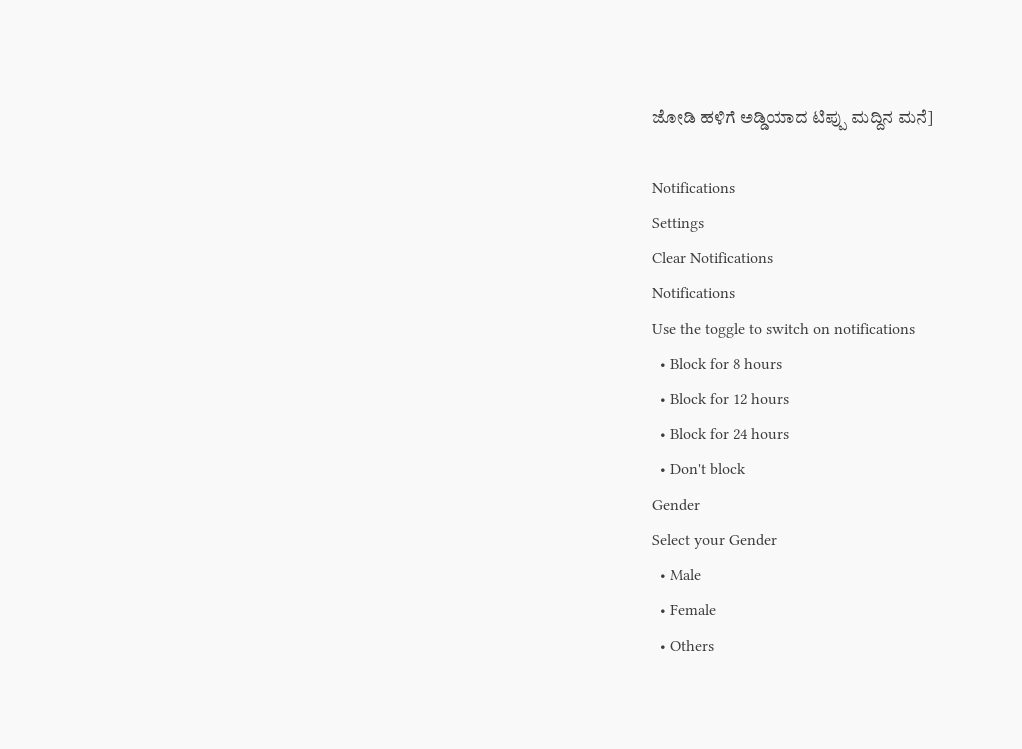ಜೋಡಿ ಹಳಿಗೆ ಅಡ್ಡಿಯಾದ ಟಿಪ್ಪು ಮದ್ದಿನ ಮನೆ]

Notifications
Settings
Clear Notifications
Notifications
Use the toggle to switch on notifications
  • Block for 8 hours
  • Block for 12 hours
  • Block for 24 hours
  • Don't block
Gender
Select your Gender
  • Male
  • Female
  • Others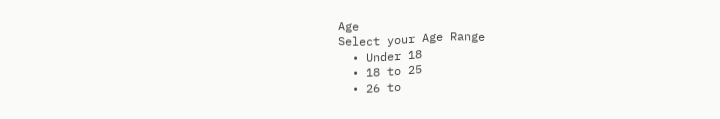Age
Select your Age Range
  • Under 18
  • 18 to 25
  • 26 to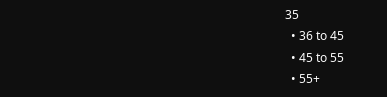35
  • 36 to 45
  • 45 to 55
  • 55+